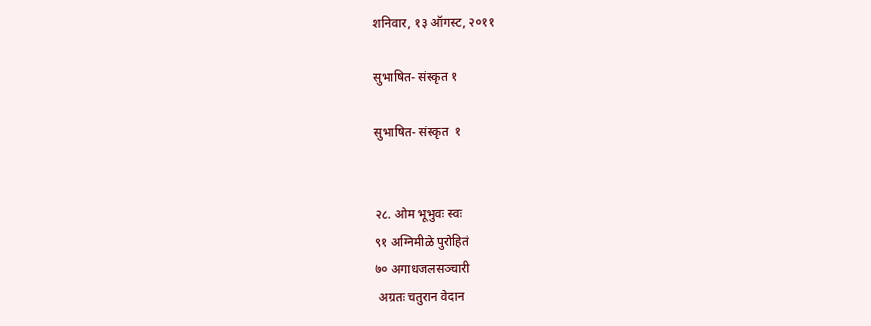शनिवार, १३ ऑगस्ट, २०११

सुभाषित- संस्कृत १

सुभाषित- संस्कृत  १


२८. ओम भूभुवः स्वः
९१ अग्निमीळे पुरोहितं
७० अगाधजलसञ्चारी
 अग्रतः चतुरान वेदान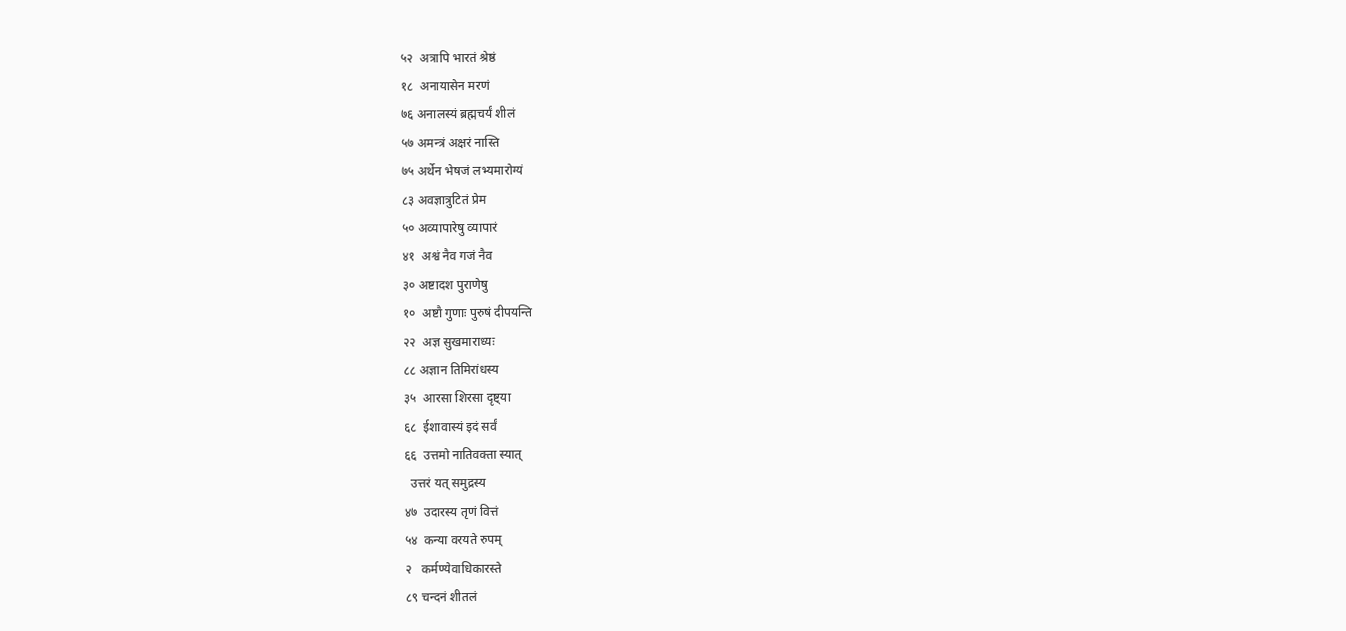५२  अत्रापि भारतं श्रेष्ठं
१८  अनायासेन मरणं
७६ अनालस्यं ब्रह्मचर्यं शीलं
५७ अमन्त्रं अक्षरं नास्ति
७५ अर्थेन भेषजं लभ्यमारोग्यं
८३ अवज्ञात्रुटितं प्रेम
५० अव्यापारेषु व्यापारं
४१  अश्वं नैव गजं नैव
३० अष्टादश पुराणेषु
१०  अष्टौ गुणाः पुरुषं दीपयन्ति
२२  अज्ञ सुखमाराध्यः
८८ अज्ञान तिमिरांधस्य
३५  आरसा शिरसा दृष्ट्या
६८  ईशावास्यं इदं सर्वं
६६  उत्तमो नातिवक्ता स्यात्
  उत्तरं यत् समुद्रस्य
४७  उदारस्य तृणं वित्तं
५४  कन्या वरयते रुपम्
२   कर्मण्येवाधिकारस्ते
८९ चन्दनं शीतलं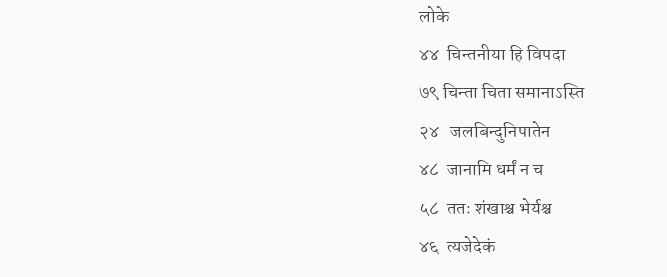लोके
४४  चिन्तनीया हि विपदा
७९ चिन्ता चिता समानाऽस्ति
२४   जलबिन्दुनिपातेन
४८  जानामि धर्मं न च
५८  ततः शंखाश्च भेर्यश्च
४६  त्यजेदेकं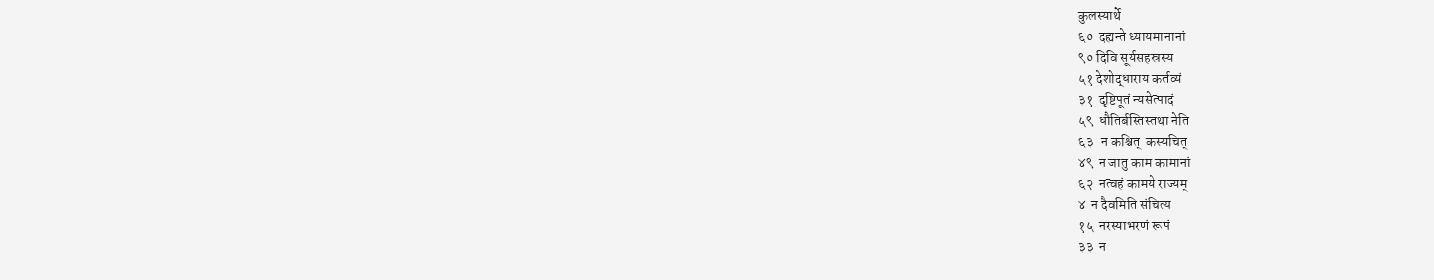कुलस्यार्थे
६०  दह्यन्ते ध्यायमानानां
९० दिवि सूर्यसहस्रस्य
५१ देशोद्धाराय कर्तव्यं
३१  दृष्टिपूतं न्यसेत्पादं
५९  धौतिर्बस्तिस्तथा नेति
६३   न कश्चित्  कस्यचित्
४९  न जातु काम कामानां
६२  नत्वहं कामये राज्यम्
४  न दैवमिति संचित्य
१५  नरस्याभरणं रूपं
३३  न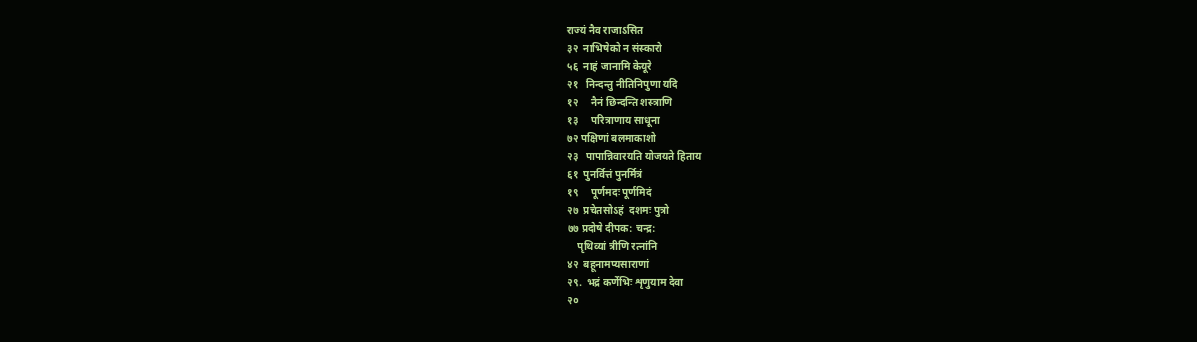राज्यं नैव राजाऽसित
३२  नाभिषेको न संस्कारो
५६  नाहं जानामि केयूरे
२१   निन्दन्तु नीतिनिपुणा यदि
१२     नैनं छिन्दन्ति शस्त्राणि
१३     परित्राणाय साधूना
७२ पक्षिणां बलमाकाशो
२३   पापान्निवारयति योजयते हिताय
६१  पुनर्वित्तं पुनर्मित्रं
१९     पूर्णमदः पूर्णमिदं
२७  प्रचेतसोऽहं  दशमः पुत्रो
७७ प्रदोषे दीपक: चन्द्र:
    पृथिव्यां त्रीणि रत्नांनि
४२  बहूनामप्यसाराणां
२९.  भद्रं कर्णेभिः शृणुयाम देवा
२०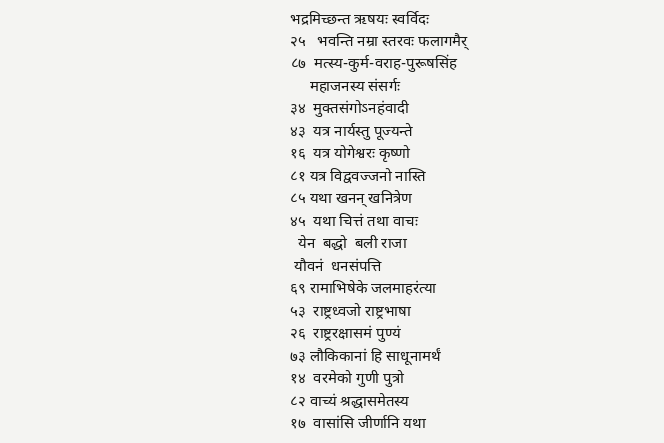भद्रमिच्छन्त ऋषयः स्वर्विदः
२५   भवन्ति नम्रा स्तरवः फलागमैर्
८७  मत्स्य-कुर्म-वराह-पुरूषसिंह
     महाजनस्य संसर्गः
३४  मुक्तसंगोऽनहंवादी
४३  यत्र नार्यस्तु पूज्यन्ते
१६  यत्र योगेश्वरः कृष्णो
८१ यत्र विद्ववज्जनो नास्ति
८५ यथा खनन् खनित्रेण
४५  यथा चित्तं तथा वाचः
  येन  बद्धो  बली राजा
 यौवनं  धनसंपत्ति
६९ रामाभिषेके जलमाहरंत्या
५३  राष्ट्रध्वजो राष्ट्रभाषा
२६  राष्ट्ररक्षासमं पुण्यं
७३ लौकिकानां हि साधूनामर्थं
१४  वरमेको गुणी पुत्रो
८२ वाच्यं श्रद्धासमेतस्य
१७  वासांसि जीर्णानि यथा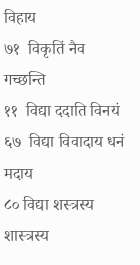विहाय
७१  विकृतिं नैव गच्छन्ति
११  विद्या ददाति विनयं
६७  विद्या विवादाय धनं मदाय
८० विद्या शस्त्रस्य शास्त्रस्य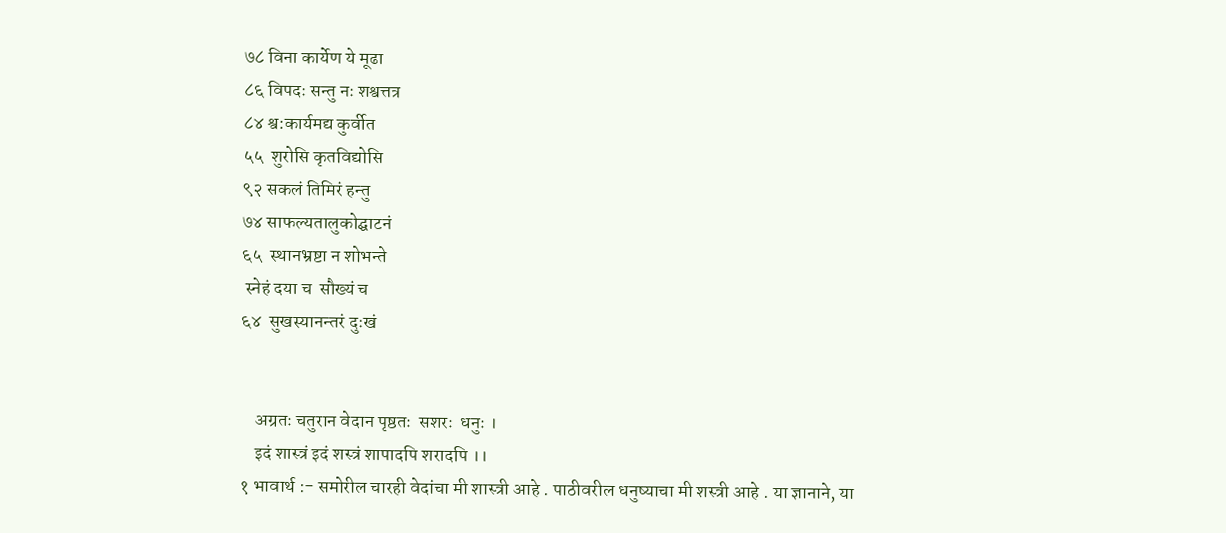७८ विना कार्येण ये मूढा
८६ विपदः सन्तु नः शश्वत्तत्र
८४ श्व:कार्यमद्य कुर्वीत
५५  शुरोसि कृतविद्योसि
९२ सकलं तिमिरं हन्तु
७४ साफल्यतालुकोद्घाटनं
६५  स्थानभ्रष्टा न शोभन्ते
 स्नेहं दया च  सौख्यं च
६४  सुखस्यानन्तरं दुःखं


    अग्रतः चतुरान वेदान पृष्ठतः  सशरः  धनुः ।
    इदं शास्त्रं इदं शस्त्रं शापादपि शरादपि ।।
१ भावार्थ :- समोरील चारही वेदांचा मी शास्त्री आहे . पाठीवरील धनुष्याचा मी शस्त्री आहे . या ज्ञानाने, या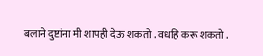बलाने दुष्टांना मी शापही देऊ शकतो . वधहि करू शकतो .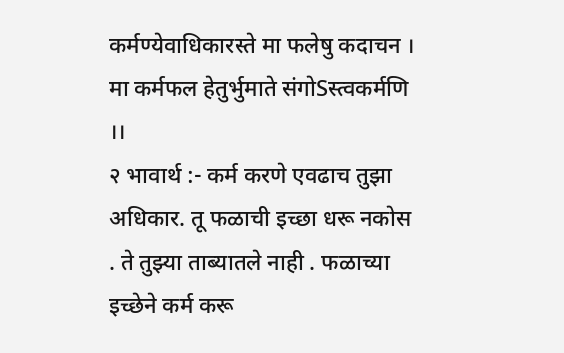कर्मण्येवाधिकारस्ते मा फलेषु कदाचन ।
मा कर्मफल हेतुर्भुमाते संगोSस्त्वकर्मणि ।।
२ भावार्थ :- कर्म करणे एवढाच तुझा अधिकार. तू फळाची इच्छा धरू नकोस . ते तुझ्या ताब्यातले नाही . फळाच्या इच्छेने कर्म करू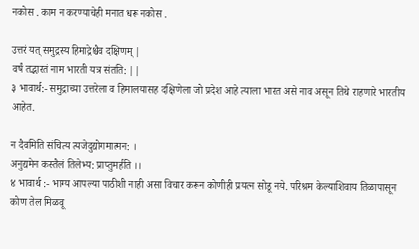नकोस . काम न करण्याचेही मनात धरू नकोस .

उत्तरं यत् समुद्रस्य हिमाद्रेश्चैव दक्षिणम् |
वर्षं तद्भारतं नाम भारती यत्र संतति: ||
३ भावार्थ:- समुद्राच्या उत्तरेला व हिमालयासह दक्षिणेला जो प्रदेश आहे त्याला भारत असे नाव असून तिथे राहणारे भारतीय आहेत.

न दैवमिति संचित्य त्यजेदुद्योगमात्मन: ।
अनुद्यमेन कस्तैलं तिलेभ्य: प्राप्तुमर्हति ।।
४ भावार्थ :- भाग्य आपल्या पाठीशी नाही असा विचार करून कोणीही प्रयत्न सोडू नये. परिश्रम केल्याशिवाय तिळापासून कोण तेल मिळवू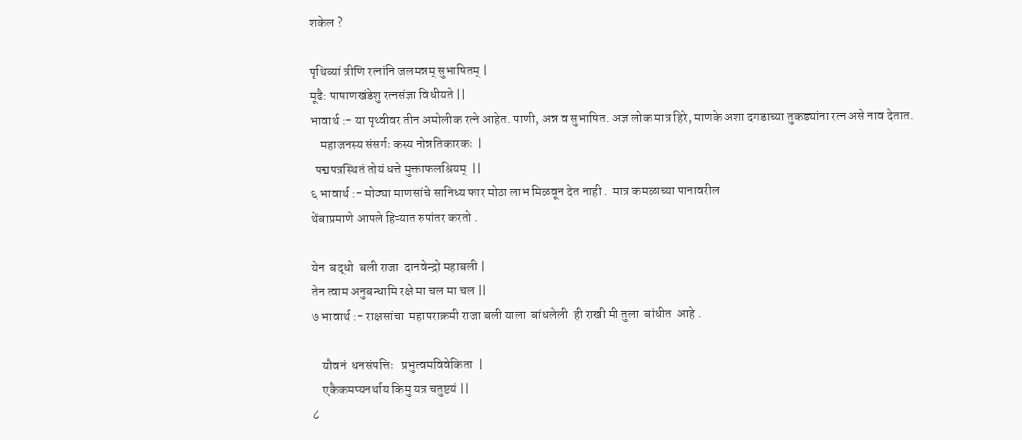शकेल ?

पृथिव्यां त्रीणि रत्नांनि जलमन्नम् सुभाषितम् |
मूढै: पाषाणखंडेशु रत्नसंज्ञा विधीयते ||
भावार्थ :- या पृथ्वीवर तीन अमोलीक रत्ने आहेत. पाणी, अन्न व सुभाषित. अज्ञ लोक मात्र हिरे, माणके अशा दगडाच्या तुकड्यांना रत्न असे नाव देतात.
    महाजनस्य संसर्गः कस्य नोन्नतिकारकः  |
  पद्मपत्रस्थितं तोयं धत्ते मुक्ताफलश्रियम्  ||
६ भावार्थ :- मोठ्या माणसांचे सानिध्य फार मोठा लाभ मिळवून देत नाही .  मात्र कमळाच्या पानावरील
थेंबाप्रमाणे आपले हिऱ्यात रुपांतर करतो .

येन  बद्धो  बली राजा  दानवेन्द्रो महाबली |
तेन त्वाम अनुबन्धामि रक्षे मा चल मा चल ||
७ भावार्थ :- राक्षसांचा  महापराक्रमी राजा बली याला  बांधलेली  ही राखी मी तुला  बांधीत  आहे .

    यौवनं  धनसंपत्तिः   प्रभुत्वमविवेकिता  |
    एकैकमप्यनर्थाय किमु यत्र चतुष्टयं ||
८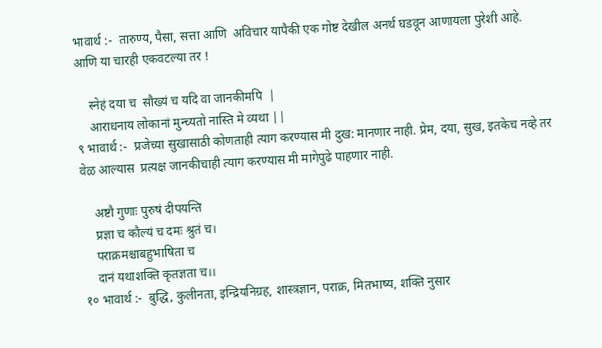भावार्थ :-  तारुण्य, पैसा, सत्ता आणि  अविचार यापैकी एक गोष्ट देखील अनर्थ घडवून आणायला पुरेशी आहे. आणि या चारही एकवटल्या तर !

    स्नेहं दया च  सौख्यं च यदि वा जानकीमपि  |
    आराधनाय लोकानां मुन्च्यतो नास्ति मे व्यथा ||
९ भावार्थ :-  प्रजेच्या सुखासाठी कोणताही त्याग करण्यास मी दुख: मानणार नाही. प्रेम, दया, सुख, इतकेच नव्हे तर वेळ आल्यास  प्रत्यक्ष जानकीचाही त्याग करण्यास मी मागेपुढे पाहणार नाही.

    अष्टौ गुणाः पुरुषं दीपयन्ति
    प्रज्ञा च कौल्यं च दमः श्रुतं च।
    पराक्रमश्चाबहुभाषिता च
    दानं यथाशक्ति कृतज्ञता च।।
१० भावार्थ :-  बुद्धि, कुलीनता, इन्द्रियनिग्रह, शास्त्रज्ञान, पराक्र, मितभाष्य, शक्ति नुसार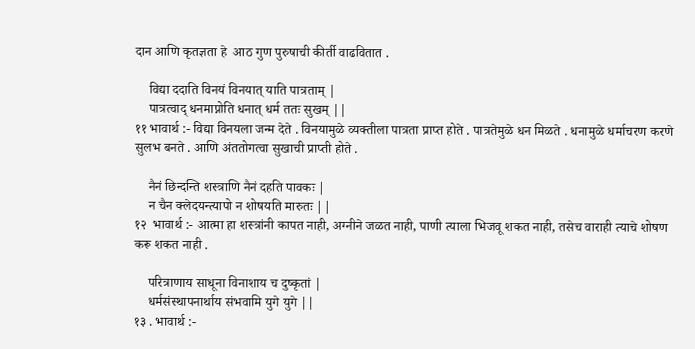दान आणि कृतज्ञता हे  आठ गुण पुरुषाची कीर्ती वाढवितात .

    विद्या ददाति विनयं विनयात् याति पात्रताम् |
    पात्रत्वाद् धनमाप्नोति धनात् धर्म ततः सुखम् ||
११ भावार्थ :- विद्या विनयला जन्म देते . विनयामुळे व्यक्तीला पात्रता प्राप्त होते . पात्रतेमुळे धन मिळते . धनामुळे धर्माचरण करणे सुलभ बनते . आणि अंततोगत्वा सुखाची प्राप्ती होते .

    नैनं छिन्दन्ति शस्त्राणि नैनं दहति पावकः |
    न चैन क्लेदयन्त्यापो न शोषयति मारुतः ||
१२  भावार्थ :- आत्मा हा शस्त्रांनी कापत नाही, अग्नीने जळत नाही, पाणी त्याला भिजवू शकत नाही, तसेच वाराही त्याचे शोषण करू शकत नाही .

    परित्राणाय साधूना विनाशाय च दुष्कृतां |
    धर्मसंस्थापनार्थाय संभवामि युगे युगे ||
१३ . भावार्थ :-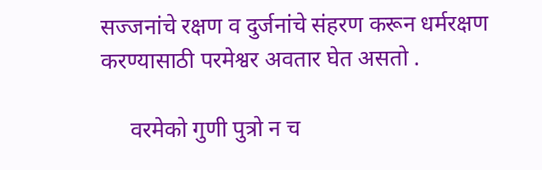सज्जनांचे रक्षण व दुर्जनांचे संहरण करून धर्मरक्षण करण्यासाठी परमेश्वर अवतार घेत असतो .

     वरमेको गुणी पुत्रो न च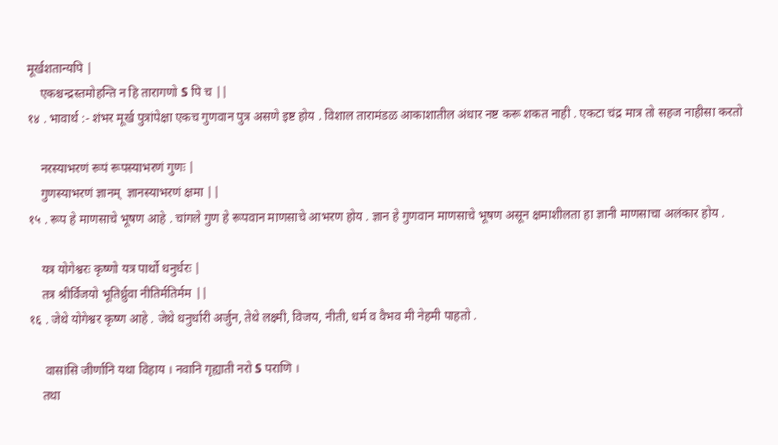मूर्खशतान्यपि |
    एकश्चन्द्रस्तमोहन्ति न हि तारागणो S पि च ||
१४ . भावार्थ :- शंभर मूर्ख पुत्रांपेक्षा एकच गुणवान पुत्र असणे इष्ट होय . विशाल तारामंडळ आकाशातील अंधार नष्ट करू शकत नाही . एकटा चंद्र मात्र तो सहज नाहीसा करतो

    नरस्याभरणं रूपं रूपस्याभरणं गुणः |
    गुणस्याभरणं ज्ञानम्  ज्ञानस्याभरणं क्षमा ||
१५ . रूप हे माणसाचे भूषण आहे . चांगले गुण हे रूपवान माणसाचे आभरण होय . ज्ञान हे गुणवान माणसाचे भूषण असून क्षमाशीलता हा ज्ञानी माणसाचा अलंकार होय .

    यत्र योगेश्वरः कृष्णो यत्र पार्थो धनुर्धरः |
    तत्र श्रीर्विजयो भूतिर्ध्रुवा नीतिर्मतिर्मम ||
१६ . जेथे योगेश्वर कृष्ण आहे . जेथे धनुर्धारी अर्जुन, तेथे लक्ष्मी, विजय, नीती, धर्म व वैभव मी नेहमी पाहतो .

     वासांसि जीर्णानि यथा विहाय । नवानि गृह्याती नरो S पराणि ।
    तथा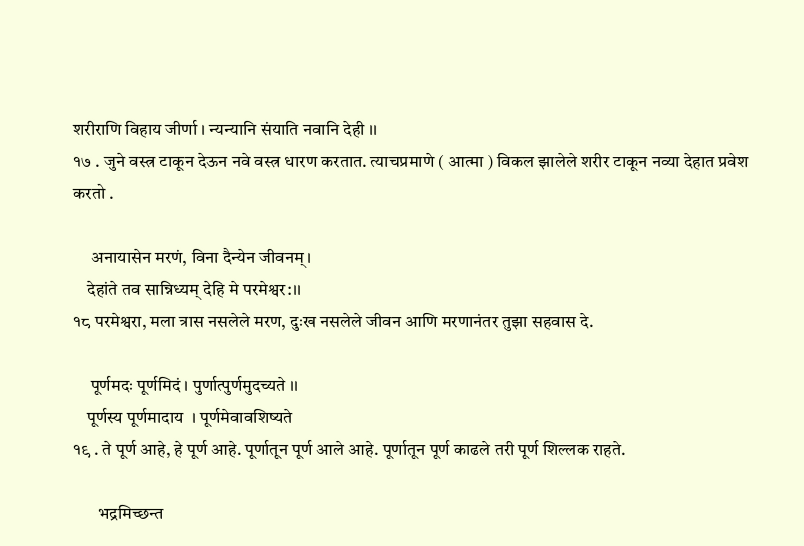शरीराणि विहाय जीर्णा । न्यन्यानि संयाति नवानि देही ।।
१७ . जुने वस्त्र टाकून देऊन नवे वस्त्र धारण करतात. त्याचप्रमाणे ( आत्मा ) विकल झालेले शरीर टाकून नव्या देहात प्रवेश करतो .

     अनायासेन मरणं, विना दैन्येन जीवनम्।
    देहांते तव सान्निध्यम् देहि मे परमेश्वर:।।
१८ परमेश्वरा, मला त्रास नसलेले मरण, दुःख नसलेले जीवन आणि मरणानंतर तुझा सहवास दे.

     पूर्णमदः पूर्णमिदं । पुर्णात्पुर्णमुदच्यते ।।
    पूर्णस्य पूर्णमादाय  । पूर्णमेवावशिष्यते
१९ . ते पूर्ण आहे, हे पूर्ण आहे. पूर्णातून पूर्ण आले आहे. पूर्णातून पूर्ण काढले तरी पूर्ण शिल्लक राहते.

       भद्रमिच्छन्त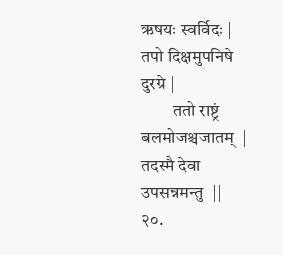ऋषयः स्वर्विदः | तपो दिक्षमुपनिषे दुरग्रे |
         ततो राष्ट्रं बलमोजश्चजातम्  | तदस्मै देवा उपसन्नमन्तु  ||
२०.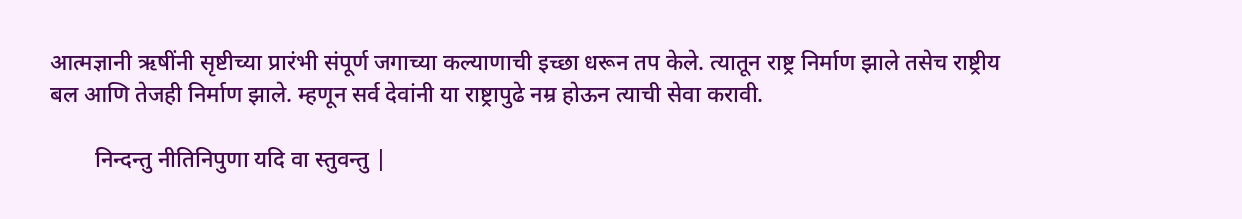आत्मज्ञानी ऋषींनी सृष्टीच्या प्रारंभी संपूर्ण जगाच्या कल्याणाची इच्छा धरून तप केले. त्यातून राष्ट्र निर्माण झाले तसेच राष्ट्रीय बल आणि तेजही निर्माण झाले. म्हणून सर्व देवांनी या राष्ट्रापुढे नम्र होऊन त्याची सेवा करावी.

        निन्दन्तु नीतिनिपुणा यदि वा स्तुवन्तु |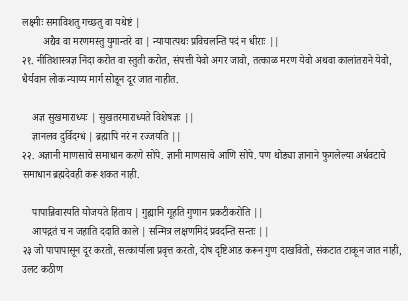लक्ष्मीः समाविशतु गच्छतु वा यथेष्टं |
        अद्यैव वा मरणमस्तु युगान्तरे वा | न्यायात्पथः प्रविचलन्ति पदं न धीराः ||
२१. नीतिशास्त्रज्ञ निंदा करोत वा स्तुती करोत, संपत्ती येवो अगर जावो, तत्काळ मरण येवो अथवा कालांतराने येवो, धैर्यवान लोक न्याय्य मार्ग सोडून दूर जात नाहीत.

    अज्ञ सुखमाराध्यः | सुखतरमाराध्यते विशेषज्ञः ||
    ज्ञानलव दुर्विदग्धं | ब्रह्मापि नरं न रज्जयति ||
२२. अज्ञानी माणसाचे समाधान करणे सोपे. ज्ञानी माणसाचे आणि सोपे. पण थोड्या ज्ञानाने फुगलेल्या अर्धवटाचे समाधान ब्रह्मदेवही करू शकत नाही.

    पापान्निवारयति योजयते हिताय | गुह्यानि गूहति गुणान प्रकटीकरोति ||
    आपद्गतं च न जहाति ददाति काले | सन्मित्र लक्षणमिदं प्रवदन्ति सन्तः ||
२३ जो पापापासून दूर करतो, सत्कार्याला प्रवृत्त करतो, दोष दृष्टिआड करून गुण दाखवितो, संकटात टाकून जात नाही, उलट कठीण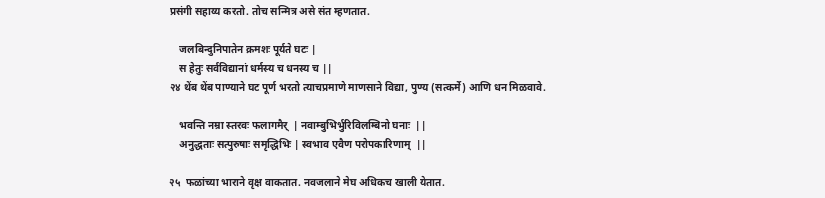प्रसंगी सहाय्य करतो. तोच सन्मित्र असे संत म्हणतात.

    जलबिन्दुनिपातेन क्रमशः पूर्यते घटः |
    स हेतुः सर्वविद्यानां धर्मस्य च धनस्य च ||
२४ थेंब थेंब पाण्याने घट पूर्ण भरतो त्याचप्रमाणे माणसाने विद्या, पुण्य (सत्कर्मे) आणि धन मिळवावे.

    भवन्ति नम्रा स्तरवः फलागमैर्  | नवाम्बुभिर्भुरिविलम्बिनो घनाः  ||
    अनुद्धताः सत्पुरुषाः समृद्धिभिः | स्वभाव एवैण परोपकारिणाम्  ||

२५  फळांच्या भाराने वृक्ष वाकतात. नवजलाने मेघ अधिकच खाली येतात.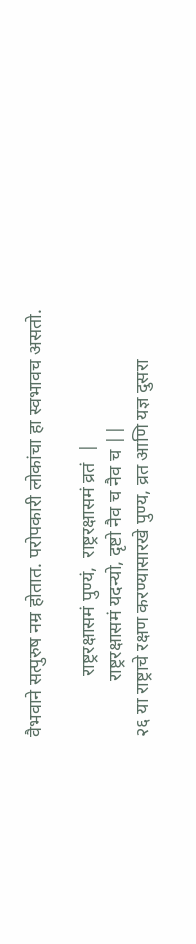वैभवाने सत्पुरुष नम्र होतात. परोपकारी लोकांचा हा स्वभावच असतो.

             राष्ट्ररक्षासमं पुण्यं,  राष्ट्ररक्षासमं व्रतं  |
            राष्ट्ररक्षासमं यदन्यो, दृष्टो नैव च नैव च ||
२६ या राष्ट्राचे रक्षण करण्यासारखे पुण्य, व्रत आणि यज्ञ दुसरा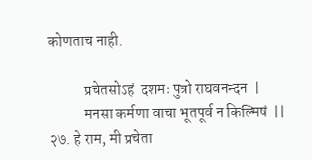कोणताच नाही.

            प्रचेतसोऽहं  दशमः पुत्रो राघवनन्दन  |
            मनसा कर्मणा वाचा भूतपूर्व न किल्मिषं  ||
२७. हे राम, मी प्रचेता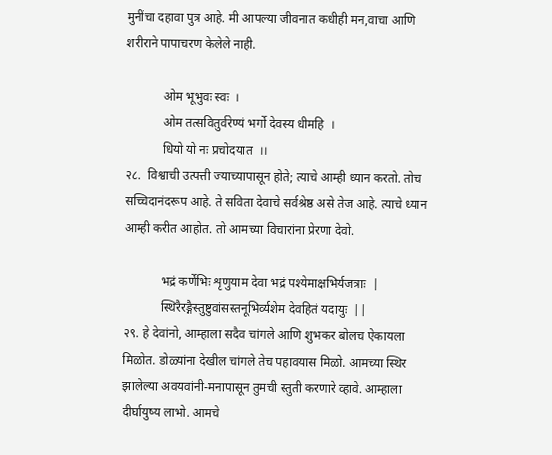मुनींचा दहावा पुत्र आहे. मी आपल्या जीवनात कधीही मन,वाचा आणि शरीराने पापाचरण केलेले नाही.

            ओम भूभुवः स्वः  ।
            ओम तत्सवितुर्वरेण्यं भर्गो देवस्य धीमहि  ।
            धियो यो नः प्रचोदयात  ।।
२८.  विश्वाची उत्पत्ती ज्याच्यापासून होते; त्याचे आम्ही ध्यान करतो. तोच सच्चिदानंदरूप आहे. ते सविता देवाचे सर्वश्रेष्ठ असे तेज आहे. त्याचे ध्यान आम्ही करीत आहोत. तो आमच्या विचारांना प्रेरणा देवो.

            भद्रं कर्णेभिः शृणुयाम देवा भद्रं पश्येमाक्षभिर्यजत्राः  |
            स्थिरैरङ्गैस्तुष्टुवांसस्तनूभिर्व्यशेम देवहितं यदायुः  ||
२९. हे देवांनो, आम्हाला सदैव चांगले आणि शुभकर बोलच ऐकायला मिळोत. डोळ्यांना देखील चांगले तेच पहावयास मिळो. आमच्या स्थिर झालेल्या अवयवांनी-मनापासून तुमची स्तुती करणारे व्हावे. आम्हाला दीर्घायुष्य लाभो. आमचे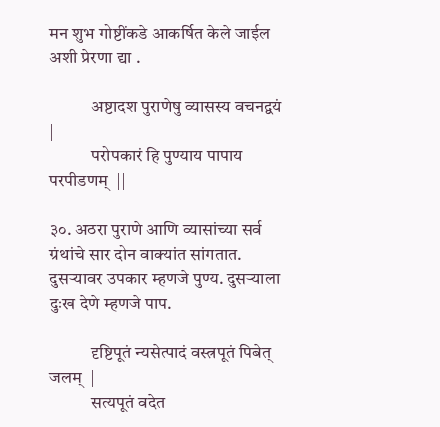मन शुभ गोष्टींकडे आकर्षित केले जाईल अशी प्रेरणा द्या .

            अष्टादश पुराणेषु व्यासस्य वचनद्वयं  |
            परोपकारं हि पुण्याय पापाय परपीडणम्  ||

३०. अठरा पुराणे आणि व्यासांच्या सर्व ग्रंथांचे सार दोन वाक्यांत सांगतात. दुसऱ्यावर उपकार म्हणजे पुण्य. दुसऱ्याला दुःख देणे म्हणजे पाप.

            दृष्टिपूतं न्यसेत्पादं वस्त्रपूतं पिबेत् जलम्  |
            सत्यपूतं वदेत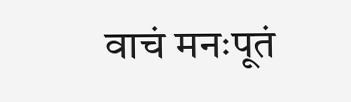वाचं मनःपूतं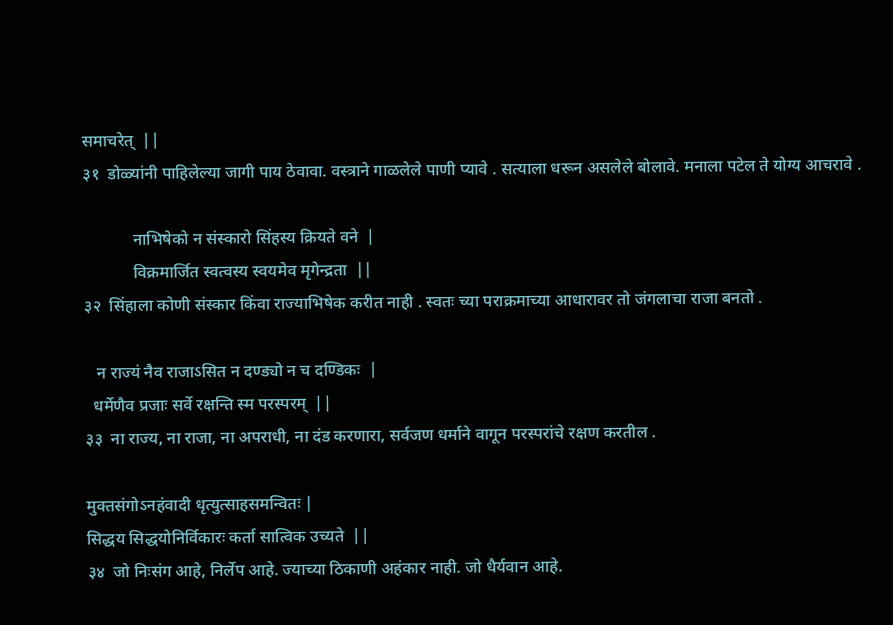समाचरेत्  ||
३१  डोळ्यांनी पाहिलेल्या जागी पाय ठेवावा. वस्त्राने गाळलेले पाणी प्यावे . सत्याला धरून असलेले बोलावे. मनाला पटेल ते योग्य आचरावे .

            नाभिषेको न संस्कारो सिंहस्य क्रियते वने  |
            विक्रमार्जित स्वत्वस्य स्वयमेव मृगेन्द्रता  ||
३२  सिंहाला कोणी संस्कार किंवा राज्याभिषेक करीत नाही . स्वतः च्या पराक्रमाच्या आधारावर तो जंगलाचा राजा बनतो .

   न राज्यं नैव राजाऽसित न दण्ड्यो न च दण्डिकः  |
  धर्मेणैव प्रजाः सर्वे रक्षन्ति स्म परस्परम्  ||
३३  ना राज्य, ना राजा, ना अपराधी, ना दंड करणारा, सर्वजण धर्माने वागून परस्परांचे रक्षण करतील .

मुक्तसंगोऽनहंवादी धृत्युत्साहसमन्वितः |
सिद्धय सिद्धयोनिर्विकारः कर्ता सात्विक उच्यते  ||
३४  जो निःसंग आहे, निर्लेप आहे. ज्याच्या ठिकाणी अहंकार नाही. जो धैर्यवान आहे.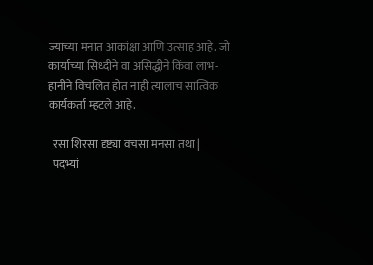ज्याच्या मनात आकांक्षा आणि उत्साह आहे. जो कार्याच्या सिध्दीने वा असिद्धीने किंवा लाभ-हानीने विचलित होत नाही त्यालाच सात्विक कार्यकर्ता म्हटले आहे.

  रसा शिरसा दृष्ट्या वचसा मनसा तथा |
  पदभ्यां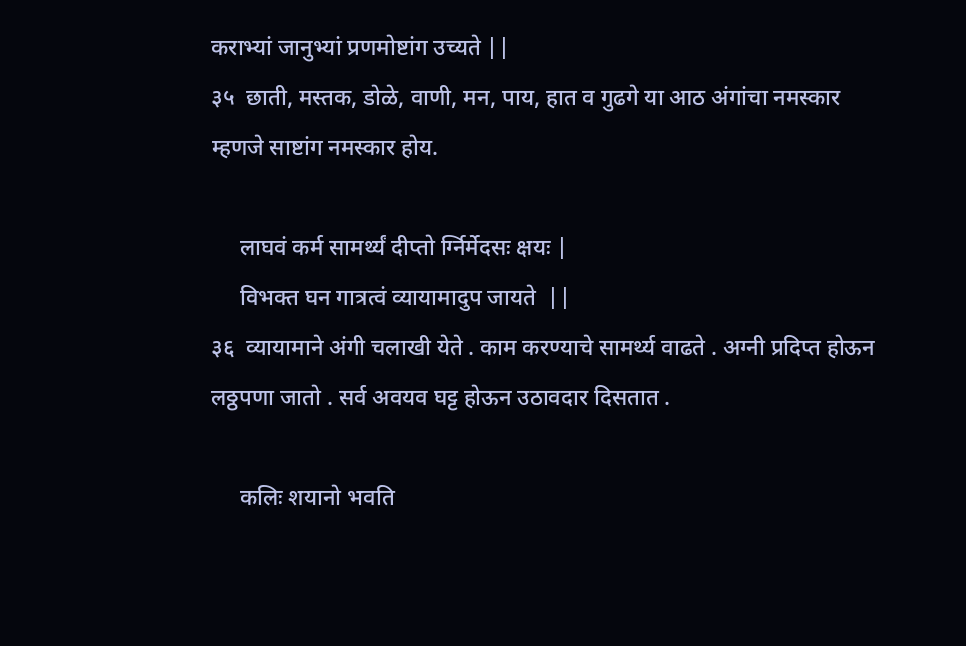कराभ्यां जानुभ्यां प्रणमोष्टांग उच्यते ||
३५  छाती, मस्तक, डोळे, वाणी, मन, पाय, हात व गुढगे या आठ अंगांचा नमस्कार म्हणजे साष्टांग नमस्कार होय.

     लाघवं कर्म सामर्थ्यं दीप्तो र्ग्निर्मेदसः क्षयः |
     विभक्त घन गात्रत्वं व्यायामादुप जायते  ||
३६  व्यायामाने अंगी चलाखी येते . काम करण्याचे सामर्थ्य वाढते . अग्नी प्रदिप्त होऊन लठ्ठपणा जातो . सर्व अवयव घट्ट होऊन उठावदार दिसतात .

     कलिः शयानो भवति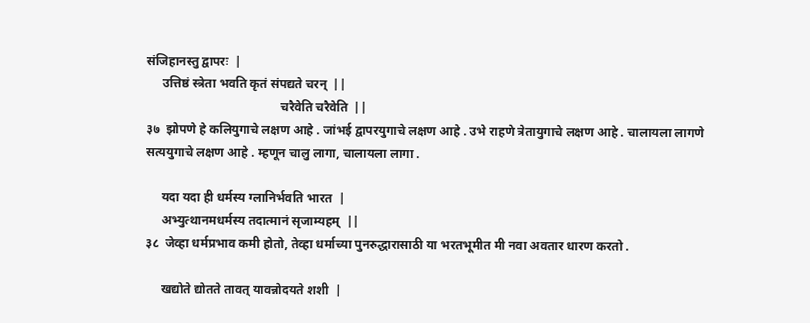संजिहानस्तु द्वापरः  |
     उत्तिष्ठं स्त्रेता भवति कृतं संपद्यते चरन्  ||
                                           चरैवेति चरैवेति  ||
३७  झोपणे हे कलियुगाचे लक्षण आहे . जांभई द्वापरयुगाचे लक्षण आहे . उभे राहणे त्रेतायुगाचे लक्षण आहे . चालायला लागणे सत्ययुगाचे लक्षण आहे . म्हणून चालु लागा, चालायला लागा .

     यदा यदा ही धर्मस्य ग्लानिर्भवति भारत  |
     अभ्युत्थानमधर्मस्य तदात्मानं सृजाम्यहम्  ||
३८  जेव्हा धर्मप्रभाव कमी होतो, तेव्हा धर्माच्या पुनरुद्धारासाठी या भरतभूमीत मी नवा अवतार धारण करतो .

     खद्योते द्योतते तावत् यावन्नोदयते शशी  |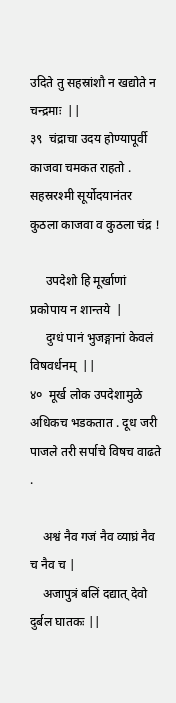उदिते तु सहस्रांशौ न खद्योते न चन्द्रमाः  ||
३९  चंद्राचा उदय होण्यापूर्वी काजवा चमकत राहतो . सहस्ररश्मी सूर्योदयानंतर कुठला काजवा व कुठला चंद्र !

     उपदेशो हि मूर्खाणां प्रकोपाय न शान्तये  |
     दुग्धं पानं भुजङ्गानां केवलं विषवर्धनम्  ||
४०  मूर्ख लोक उपदेशामुळे अधिकच भडकतात . दूध जरी पाजले तरी सर्पाचे विषच वाढते .

    अश्वं नैव गजं नैव व्याघ्रं नैव च नैव च |
    अजापुत्रं बलिं दद्यात् देवो दुर्बल घातकः ||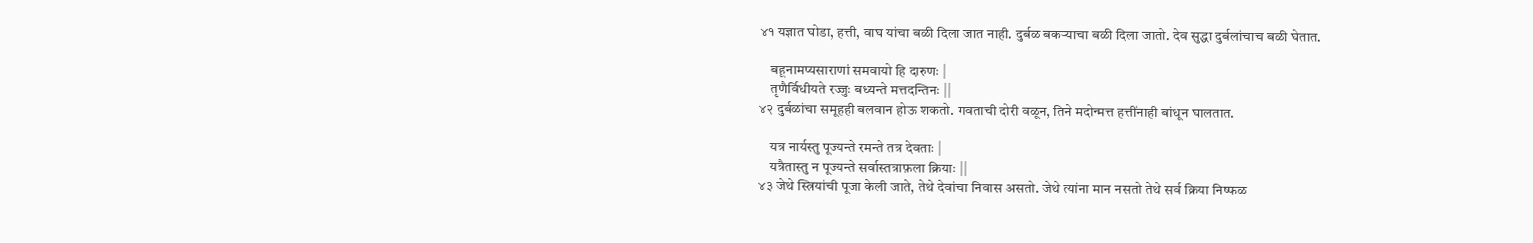४१ यज्ञात घोडा, हत्ती, वाघ यांचा बळी दिला जात नाही. दुर्बळ बकऱ्याचा बळी दिला जातो. देव सुद्धा दुर्बलांचाच बळी घेतात.

    बहूनामप्यसाराणां समवायो हि दारुणः |
    तृणैर्विधीयते रज्जुः बध्यन्ते मत्तदन्तिनः ||
४२ दुर्बळांचा समूहही बलवान होऊ शकतो. गवताची दोरी वळून, तिने मदोन्मत्त हत्तींनाही बांधून घालतात.

    यत्र नार्यस्तु पूज्यन्ते रमन्ते तत्र देवताः |
    यत्रैतास्तु न पूज्यन्ते सर्वास्तत्राफ़ला क्रियाः ||
४३ जेथे स्त्रियांची पूजा केली जाते, तेथे देवांचा निवास असतो. जेथे त्यांना मान नसतो तेथे सर्व क्रिया निष्फळ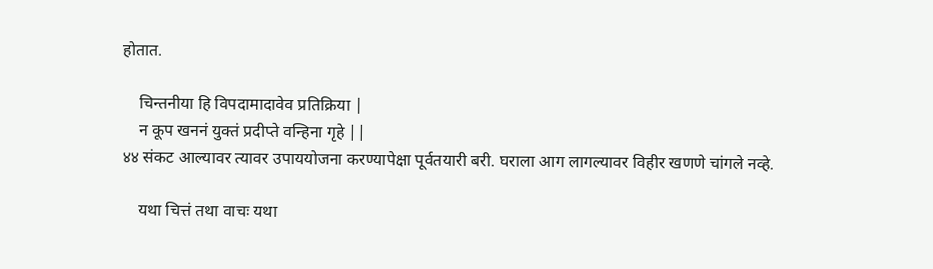होतात.

    चिन्तनीया हि विपदामादावेव प्रतिक्रिया |
    न कूप खननं युक्तं प्रदीप्ते वन्हिना गृहे ||
४४ संकट आल्यावर त्यावर उपाययोजना करण्यापेक्षा पूर्वतयारी बरी. घराला आग लागल्यावर विहीर खणणे चांगले नव्हे.

    यथा चित्तं तथा वाचः यथा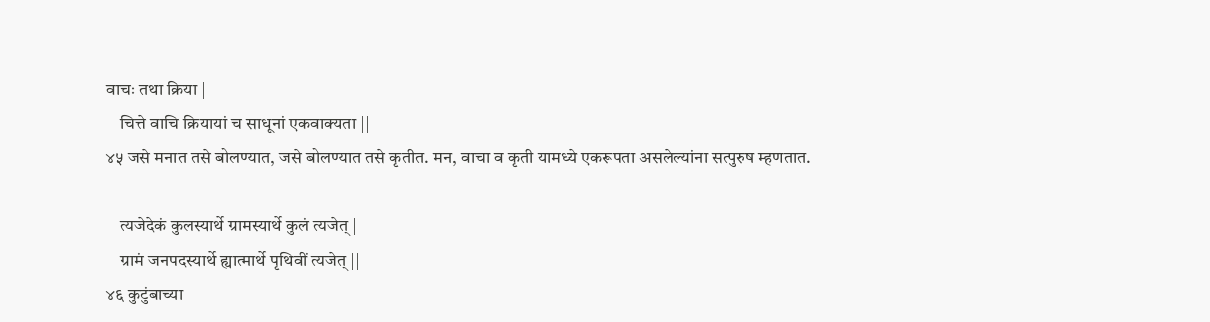वाचः तथा क्रिया |
    चित्ते वाचि क्रियायां च साधूनां एकवाक्यता ||
४५ जसे मनात तसे बोलण्यात, जसे बोलण्यात तसे कृतीत. मन, वाचा व कृती यामध्ये एकरूपता असलेल्यांना सत्पुरुष म्हणतात.

    त्यजेदेकं कुलस्यार्थे ग्रामस्यार्थे कुलं त्यजेत् |
    ग्रामं जनपदस्यार्थे ह्यात्मार्थे पृथिवीं त्यजेत् ||
४६ कुटुंबाच्या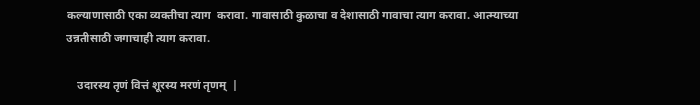कल्याणासाठी एका व्यक्तीचा त्याग  करावा. गावासाठी कुळाचा व देशासाठी गावाचा त्याग करावा. आत्म्याच्या उन्नतीसाठी जगाचाही त्याग करावा.

    उदारस्य तृणं वित्तं शूरस्य मरणं तृणम्  |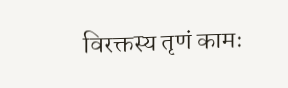विरक्तस्य तृणं कामः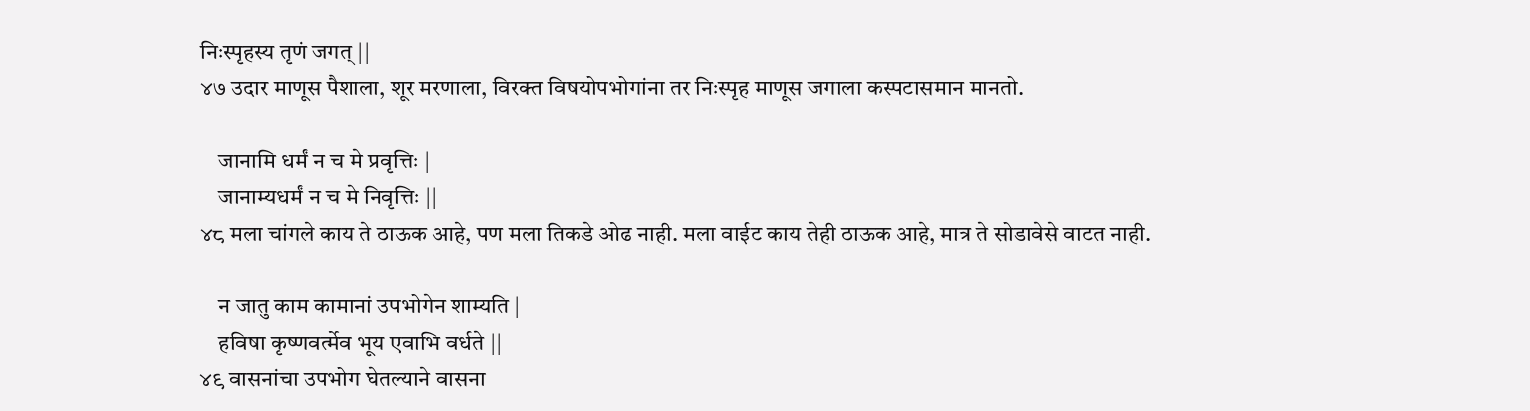निःस्पृहस्य तृणं जगत् ||
४७ उदार माणूस पैशाला, शूर मरणाला, विरक्त विषयोपभोगांना तर निःस्पृह माणूस जगाला कस्पटासमान मानतो.

    जानामि धर्मं न च मे प्रवृत्तिः |
    जानाम्यधर्मं न च मे निवृत्तिः ||
४८ मला चांगले काय ते ठाऊक आहे, पण मला तिकडे ओढ नाही. मला वाईट काय तेही ठाऊक आहे, मात्र ते सोडावेसे वाटत नाही.

    न जातु काम कामानां उपभोगेन शाम्यति |
    हविषा कृष्णवर्त्मेव भूय एवाभि वर्धते ||
४९ वासनांचा उपभोग घेतल्याने वासना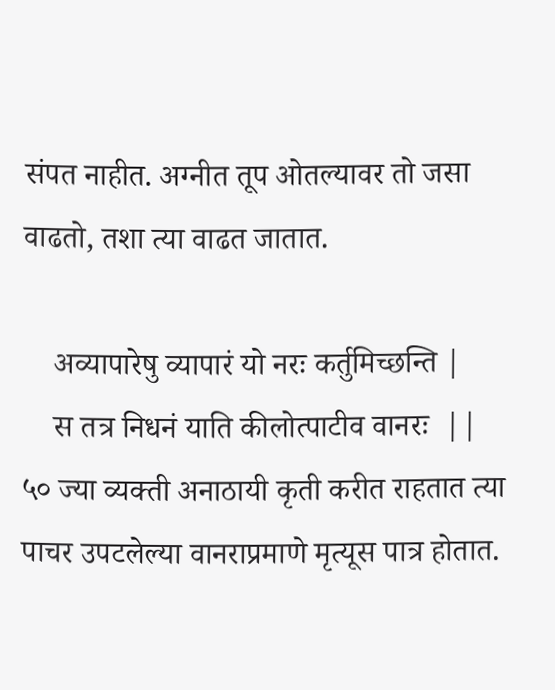संपत नाहीत. अग्नीत तूप ओतल्यावर तो जसा वाढतो, तशा त्या वाढत जातात.

    अव्यापारेषु व्यापारं यो नरः कर्तुमिच्छन्ति |
    स तत्र निधनं याति कीलोत्पाटीव वानरः  ||
५० ज्या व्यक्ती अनाठायी कृती करीत राहतात त्या पाचर उपटलेल्या वानराप्रमाणे मृत्यूस पात्र होतात.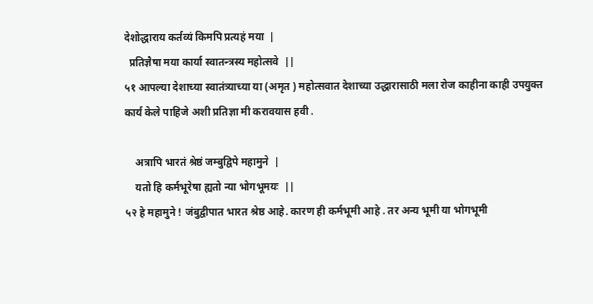देशोद्धाराय कर्तव्यं किमपि प्रत्यहं मया  |
  प्रतिज्ञैषा मया कार्या स्वातन्त्रस्य महोत्सवे  ||
५१ आपल्या देशाच्या स्वातंत्र्याच्या या (अमृत ) महोत्सवात देशाच्या उद्धारासाठी मला रोज काहीना काही उपयुक्त कार्य केले पाहिजे अशी प्रतिज्ञा मी करावयास हवी .

    अत्रापि भारतं श्रेष्ठं जम्बुद्विपे महामुने  |
    यतो हि कर्मभूरेषा ह्यतो न्या भोगभूमयः  ||
५२ हे महामुने ! जंबुद्वीपात भारत श्रेष्ठ आहे. कारण ही कर्मभूमी आहे . तर अन्य भूमी या भोगभूमी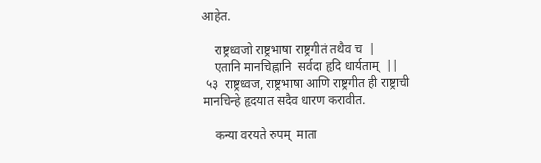आहेत.

    राष्ट्रध्वजो राष्ट्रभाषा राष्ट्रगीतं तथैव च  |
    एतानि मानचिह्नानि  सर्वदा हृदि धार्यताम्  ||
 ५३  राष्ट्रध्वज, राष्ट्रभाषा आणि राष्ट्रगीत ही राष्ट्राची मानचिन्हे हृदयात सदैव धारण करावीत.

    कन्या वरयते रुपम्  माता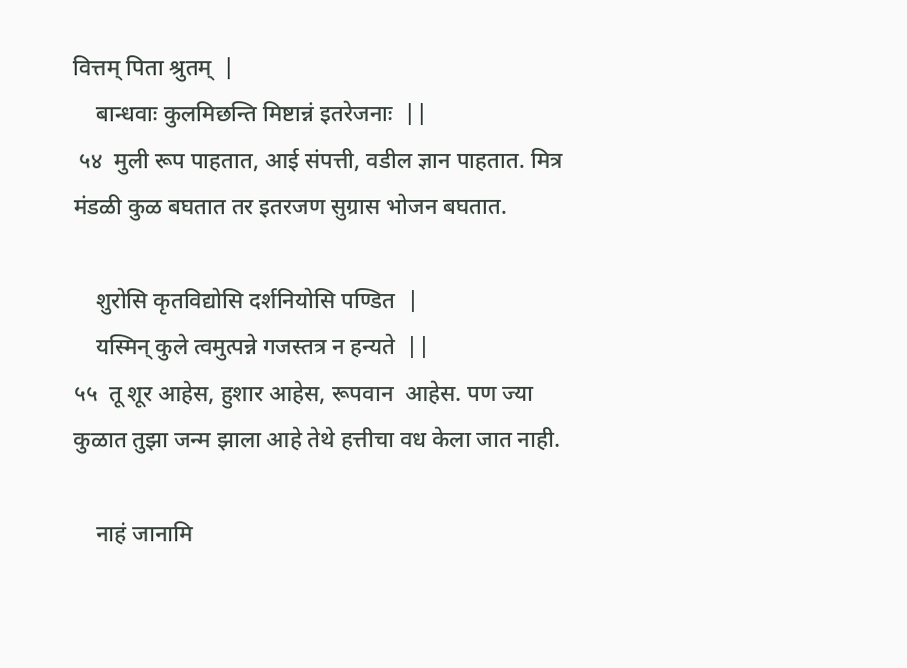वित्तम् पिता श्रुतम्  |
    बान्धवाः कुलमिछन्ति मिष्टान्नं इतरेजनाः  ||
 ५४  मुली रूप पाहतात, आई संपत्ती, वडील ज्ञान पाहतात. मित्र मंडळी कुळ बघतात तर इतरजण सुग्रास भोजन बघतात.

    शुरोसि कृतविद्योसि दर्शनियोसि पण्डित  |
    यस्मिन् कुले त्वमुत्पन्ने गजस्तत्र न हन्यते  ||
५५  तू शूर आहेस, हुशार आहेस, रूपवान  आहेस. पण ज्या कुळात तुझा जन्म झाला आहे तेथे हत्तीचा वध केला जात नाही.

    नाहं जानामि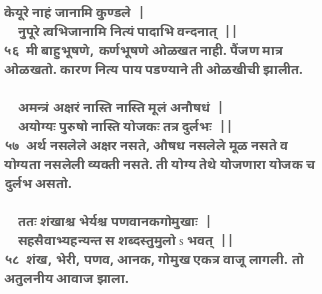केयूरे नाहं जानामि कुण्डले  |
    नुपूरे त्वभिजानामि नित्यं पादाभि वन्दनात्  ||
५६  मी बाहुभूषणे, कर्णभूषणे ओळखत नाही. पैंजण मात्र ओळखतो. कारण नित्य पाय पडण्याने ती ओळखीची झालीत.

    अमन्त्रं अक्षरं नास्ति नास्ति मूलं अनौषधं  |
    अयोग्यः पुरुषो नास्ति योजकः तत्र दुर्लभः  ||
५७  अर्थ नसलेले अक्षर नसते, औषध नसलेले मूळ नसते व योग्यता नसलेली व्यक्ती नसते. ती योग्य तेथे योजणारा योजक च दुर्लभ असतो.

    ततः शंखाश्च भेर्यश्च पणवानकगोमुखाः  |
    सहसैवाभ्यहन्यन्त स शब्दस्तुमुलो s भवत्  ||
५८  शंख, भेरी, पणव, आनक, गोमुख एकत्र वाजू लागली. तो अतुलनीय आवाज झाला.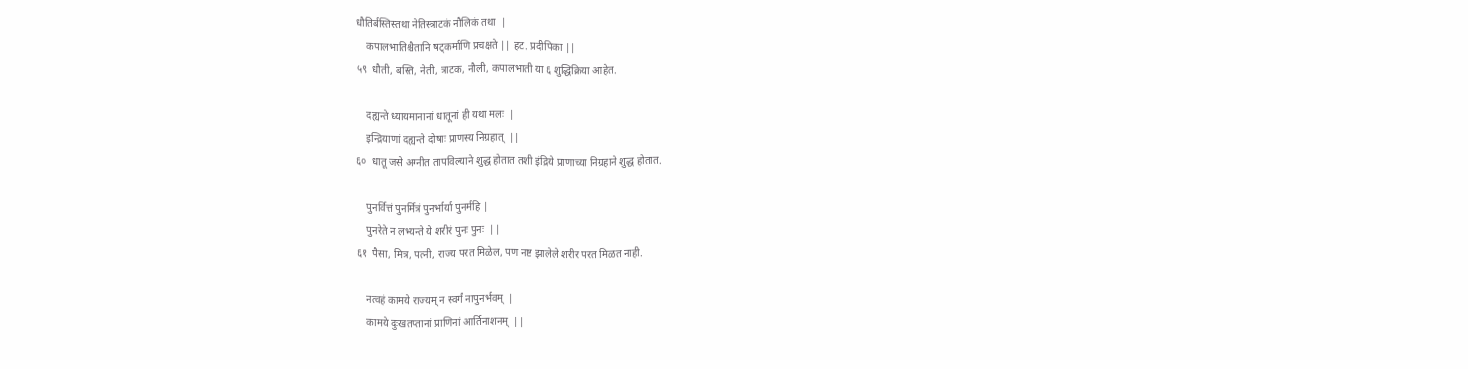धौतिर्बस्तिस्तथा नेतिस्त्राटकं नौलिकं तथा  |
    कपालभातिश्चैतानि षट्कर्माणि प्रचक्षते || हट. प्रदीपिका ||
५९  धौती, बस्ति, नेती, त्राटक, नौली, कपालभाती या ६ शुद्धिक्रिया आहेत.

    दह्यन्ते ध्यायमानानां धातूनां ही यथा मलः  |
    इन्द्रियाणां दह्यन्ते दोषाः प्राणस्य निग्रहात्  ||
६०  धातू जसे अग्नीत तापविल्याने शुद्ध होतात तशी इंद्रिये प्राणाच्या निग्रहाने शुद्ध होतात.

    पुनर्वित्तं पुनर्मित्रं पुनर्भार्या पुनर्महि |
    पुनरेते न लभ्यन्ते ये शरीरं पुनः पुनः  ||
६१  पैसा, मित्र, पत्नी, राज्य परत मिळेल, पण नष्ट झालेले शरीर परत मिळत नाही.

    नत्वहं कामये राज्यम् न स्वर्गं नापुनर्भवम्  |
    कामये दुःखतप्तानां प्राणिनां आर्तिनाशनम्  ||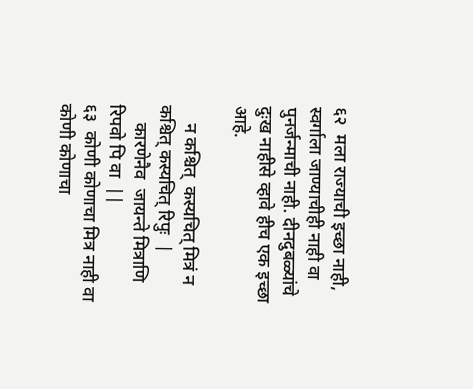६२  मला राज्याची इच्छा नाही, स्वर्गाला जाण्याचीही नाही वा पुनर्जन्माची नाही. दीनदुबळ्यांचे दुःख नाहीसे व्हावे हीच एक इच्छा  आहे.

    न कश्चित्  कस्यचित् मित्रं न कश्चित् कस्यचित् रिपुः  |
    कारणेनैव  जायन्ते मित्राणि रिपवो पि वा  ||
६३  कोणी कोणाचा मित्र नाही वा कोणी कोणाचा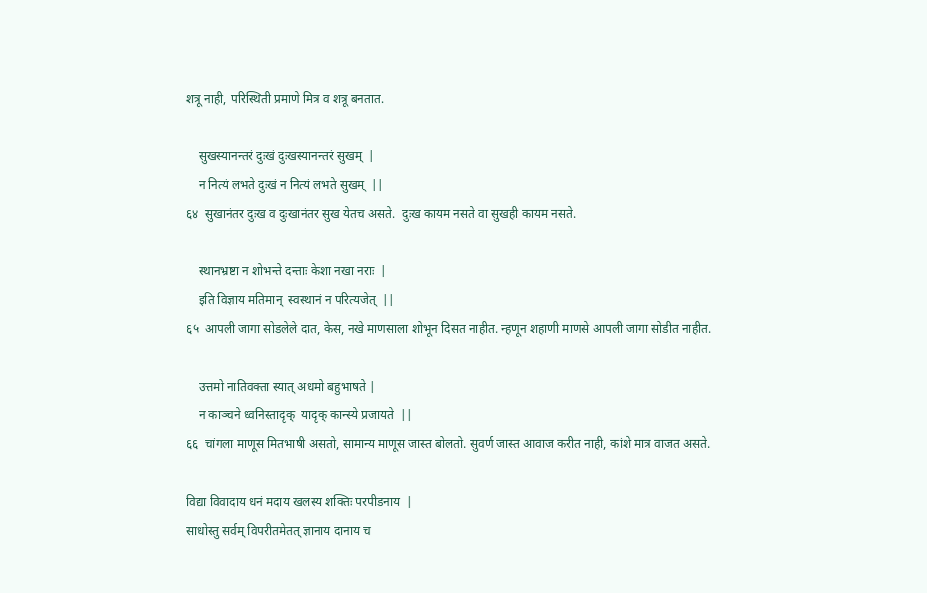शत्रू नाही, परिस्थिती प्रमाणे मित्र व शत्रू बनतात.

    सुखस्यानन्तरं दुःखं दुःखस्यानन्तरं सुखम्  |
    न नित्यं लभते दुःखं न नित्यं लभते सुखम्  ||
६४  सुखानंतर दुःख व दुःखानंतर सुख येतच असते.  दुःख कायम नसते वा सुखही कायम नसते.

    स्थानभ्रष्टा न शोभन्ते दन्ताः केशा नखा नराः  |
    इति विज्ञाय मतिमान्  स्वस्थानं न परित्यजेत्  ||
६५  आपली जागा सोडलेले दात, केस, नखे माणसाला शोभून दिसत नाहीत. न्हणून शहाणी माणसे आपली जागा सोडीत नाहीत.

    उत्तमो नातिवक्ता स्यात् अधमो बहुभाषते |
    न काञ्चने ध्वनिस्तादृक्  यादृक् कान्स्ये प्रजायते  ||
६६  चांगला माणूस मितभाषी असतो, सामान्य माणूस जास्त बोलतो. सुवर्ण जास्त आवाज करीत नाही, कांशे मात्र वाजत असते.

विद्या विवादाय धनं मदाय खलस्य शक्तिः परपीडनाय  |
साधोस्तु सर्वम् विपरीतमेतत् ज्ञानाय दानाय च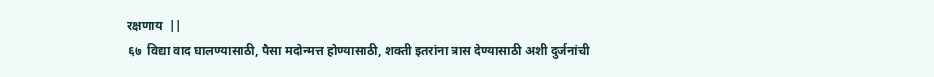रक्षणाय  ||
६७  विद्या वाद घालण्यासाठी, पैसा मदोन्मत्त होण्यासाठी, शक्ती इतरांना त्रास देण्यासाठी अशी दुर्जनांची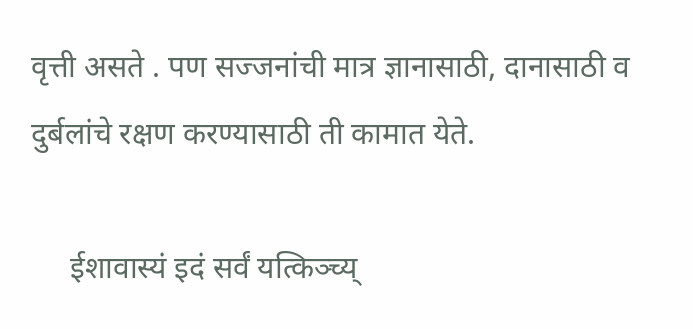वृत्ती असते . पण सज्जनांची मात्र ज्ञानासाठी, दानासाठी व दुर्बलांचे रक्षण करण्यासाठी ती कामात येते.

     ईशावास्यं इदं सर्वं यत्किञ्च्य्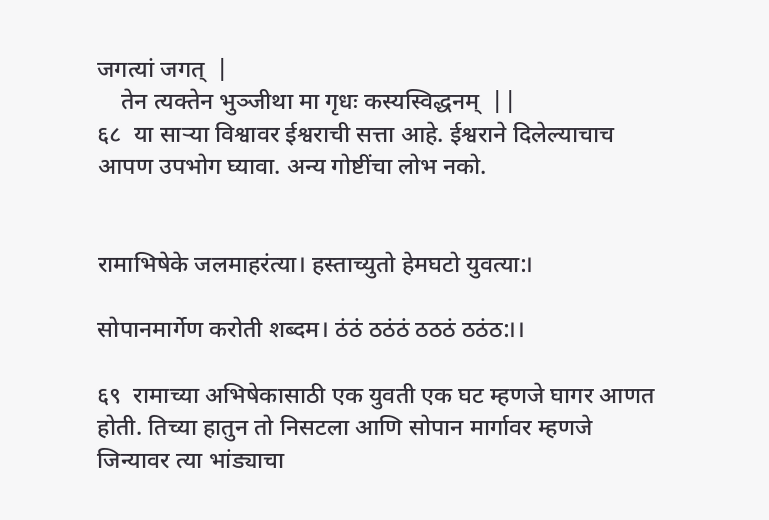जगत्यां जगत्  |
    तेन त्यक्तेन भुञ्जीथा मा गृधः कस्यस्विद्धनम्  ||
६८  या साऱ्या विश्वावर ईश्वराची सत्ता आहे. ईश्वराने दिलेल्याचाच आपण उपभोग घ्यावा. अन्य गोष्टींचा लोभ नको.


रामाभिषेके जलमाहरंत्या। हस्ताच्युतो हेमघटो युवत्या:।

सोपानमार्गेण करोती शब्दम। ठंठं ठठंठं ठठठं ठठंठ:।।

६९  रामाच्या अभिषेकासाठी एक युवती एक घट म्हणजे घागर आणत होती. तिच्या हातुन तो निसटला आणि सोपान मार्गावर म्हणजे जिन्यावर त्या भांड्याचा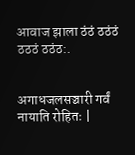आवाज झाला ठंठं ठठंठं ठठठं ठठंठ:.


अगाधजलसञ्चारी गर्वं नायाति रोहितः |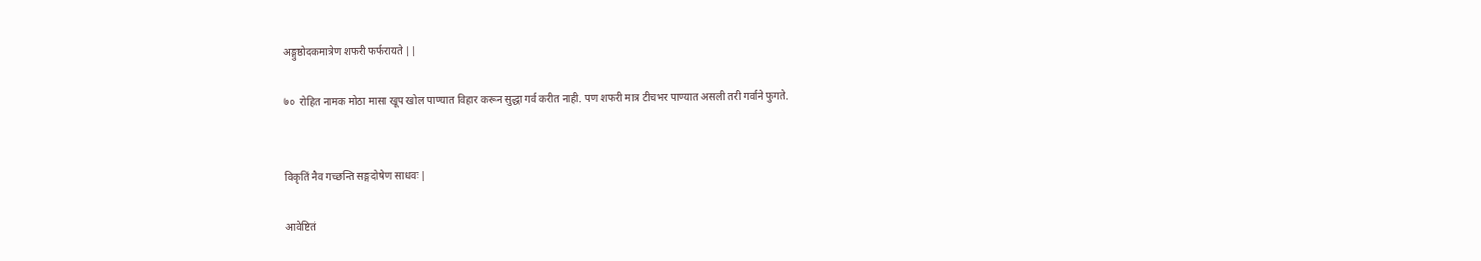अङ्गुष्ठोदकमात्रेण शफरी फर्फरायते ||

७०  रोहित नामक मोठा मासा खूप खोल पाण्यात विहार करून सुद्धा गर्व करीत नाही. पण शफरी मात्र टीचभर पाण्यात असली तरी गर्वाने फुगते.


विकृतिं नैव गच्छन्ति सङ्गदोषेण साधवः |

आवेष्टितं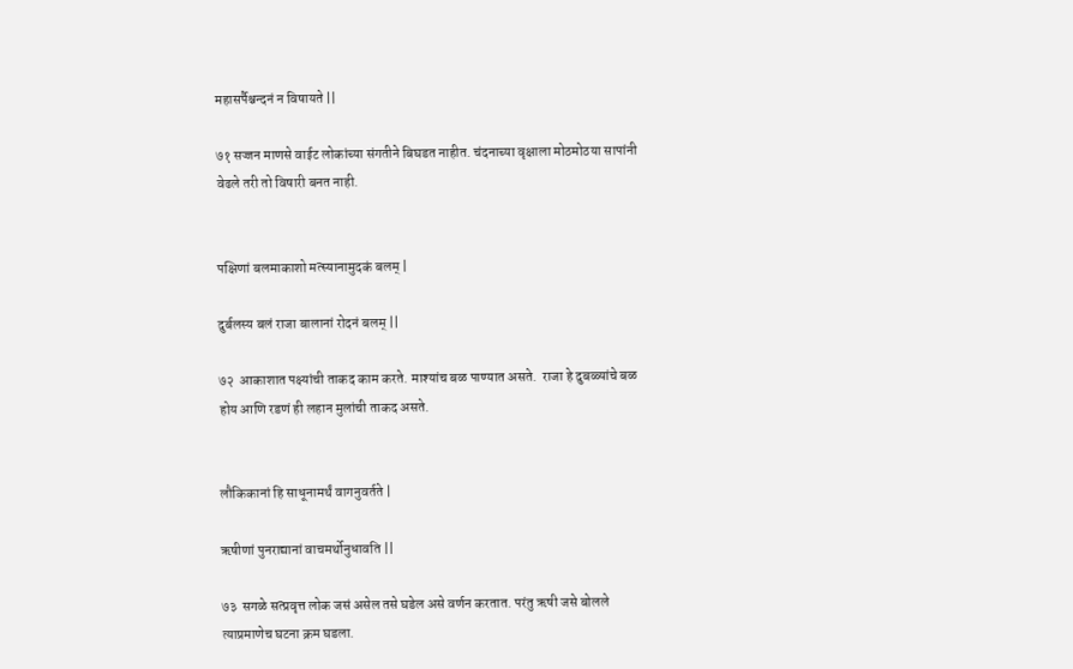महासर्पैश्चन्दनं न विषायते ||

७१ सज्जन माणसे वाईट लोकांच्या संगतीने बिघडत नाहीत. चंदनाच्या वृक्षाला मोठमोठया सापांनी वेढले तरी तो विषारी बनत नाही.


पक्षिणां बलमाकाशो मत्स्यानामुदकं बलम् |

दुर्बलस्य बलं राजा बालानां रोदनं बलम् ||

७२  आकाशात पक्ष्यांची ताकद काम करते. माश्यांच बळ पाण्यात असते.  राजा हे दुबळ्यांचे बळ होय आणि रडणं ही लहान मुलांची ताकद असते.


लौकिकानां हि साधूनामर्थं वागनुवर्तते |

ऋषीणां पुनराद्यानां वाचमर्थोनुधावति ||

७३  सगळे सत्प्रवृत्त लोक जसं असेल तसे घडेल असे वर्णन करतात. परंतु ऋषी जसे बोलले त्याप्रमाणेच घटना क्रम घडला.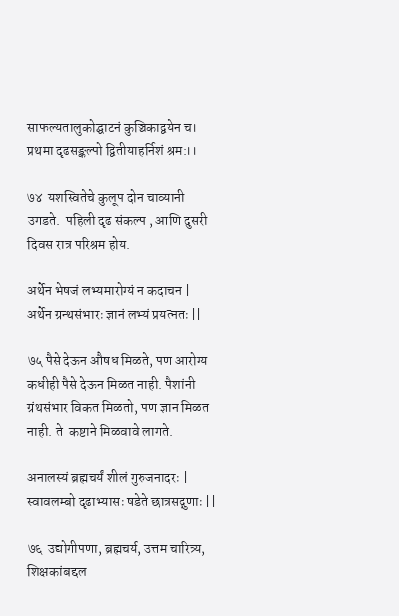साफल्यतालुकोद्घाटनं कुञ्चिकाद्वयेन च।
प्रथमा दृढसङ्कल्पो द्वितीयाहर्निशं श्रम:।।

७४  यशस्वितेचे कुलूप दोन चाव्यानी  उगडते.  पहिली दृढ संकल्प , आणि दुसरी दिवस रात्र परिश्रम होय.

अर्थेन भेषजं लभ्यमारोग्यं न कदाचन |
अर्थेन ग्रन्थसंभारः ज्ञानं लभ्यं प्रयत्नतः ||

७५ पैसे देऊन औषध मिळते, पण आरोग्य कधीही पैसे देऊन मिळत नाही. पैशांनी ग्रंथसंभार विकत मिळतो, पण ज्ञान मिळत नाही. ते  कष्टाने मिळवावे लागते.

अनालस्यं ब्रह्मचर्यं शीलं गुरुजनादरः |
स्वावलम्बो दृढाभ्यासः षडेते छात्रसद्गुणाः ||

७६  उद्योगीपणा, ब्रह्मचर्य, उत्तम चारित्र्य, शिक्षकांबद्दल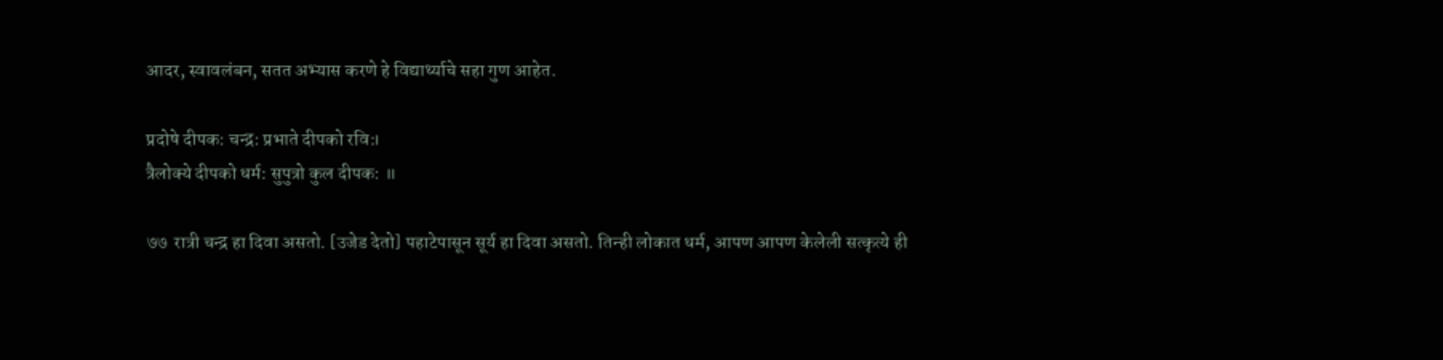आदर, स्वावलंबन, सतत अभ्यास करणे हे विद्यार्थ्याचे सहा गुण आहेत.

प्रदोषे दीपक: चन्द्र: प्रभाते दीपको रवि:।
त्रैलोक्ये दीपको धर्म: सुपुत्रो कुल दीपक: ॥

७७  रात्री चन्द्र हा दिवा असतो. [उजेड देतो] पहाटेपासून सूर्य हा दिवा असतो. तिन्ही लोकात धर्म, आपण आपण केलेली सत्कृत्ये ही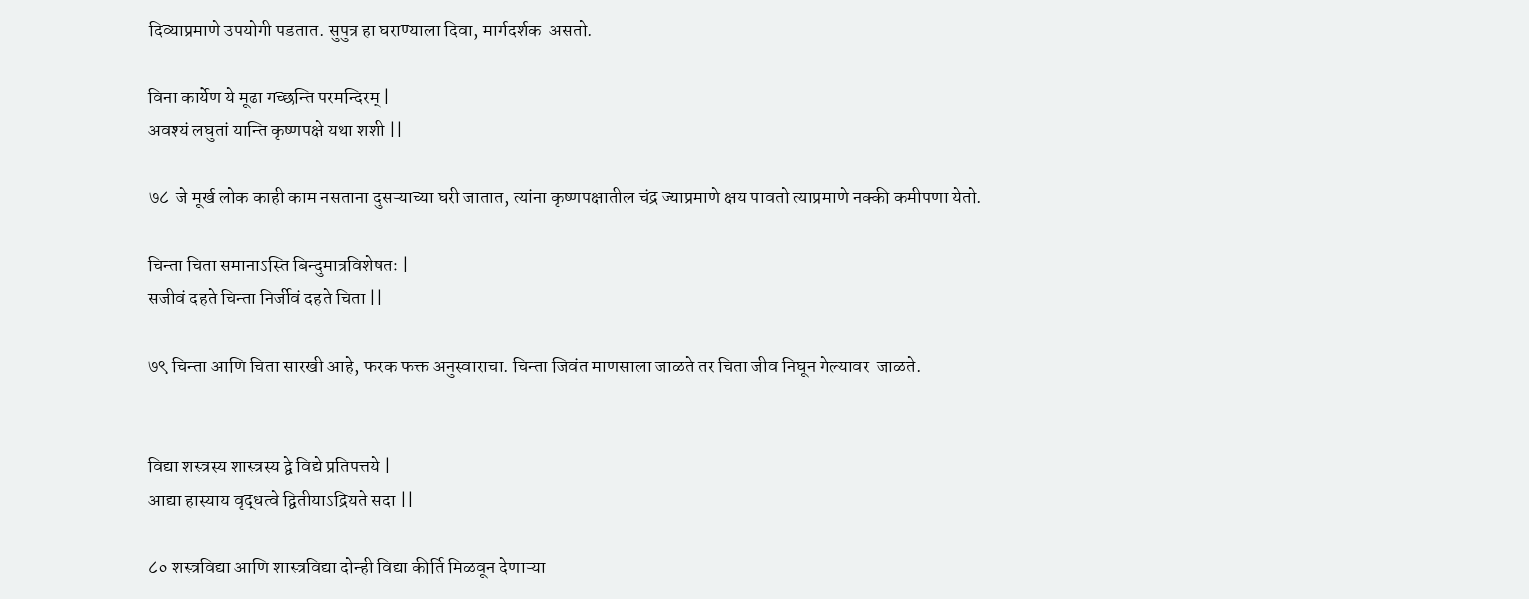दिव्याप्रमाणे उपयोगी पडतात. सुपुत्र हा घराण्याला दिवा, मार्गदर्शक  असतो.

विना कार्येण ये मूढा गच्छन्ति परमन्दिरम् |
अवश्यं लघुतां यान्ति कृष्णपक्षे यथा शशी ||

७८  जे मूर्ख लोक काही काम नसताना दुसऱ्याच्या घरी जातात, त्यांना कृष्णपक्षातील चंद्र ज्याप्रमाणे क्षय पावतो त्याप्रमाणे नक्की कमीपणा येतो.

चिन्ता चिता समानाऽस्ति बिन्दुमात्रविशेषतः |
सजीवं दहते चिन्ता निर्जीवं दहते चिता ||

७९ चिन्ता आणि चिता सारखी आहे, फरक फक्त अनुस्वाराचा. चिन्ता जिवंत माणसाला जाळते तर चिता जीव निघून गेल्यावर  जाळते.


विद्या शस्त्रस्य शास्त्रस्य द्वे विद्ये प्रतिपत्तये |
आद्या हास्याय वृद्धत्वे द्वितीयाऽद्रियते सदा ||

८० शस्त्रविद्या आणि शास्त्रविद्या दोन्ही विद्या कीर्ति मिळवून देणाऱ्या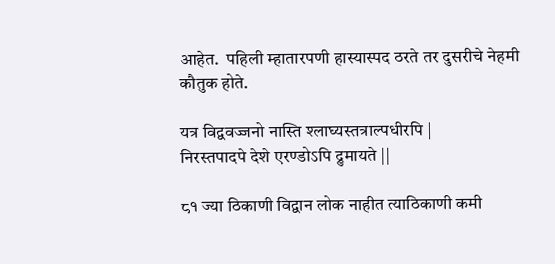आहेत.  पहिली म्हातारपणी हास्यास्पद ठरते तर दुसरीचे नेहमी कौतुक होते.

यत्र विद्ववज्जनो नास्ति श्लाघ्यस्तत्राल्पधीरपि |
निरस्तपादपे देशे एरण्डोऽपि द्रुमायते ||

८१ ज्या ठिकाणी विद्वान लोक नाहीत त्याठिकाणी कमी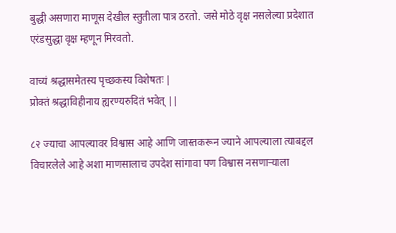बुद्धी असणारा माणूस देखील स्तुतीला पात्र ठरतो. जसे मोठे वृक्ष नसलेल्या प्रदेशात एरंडसुद्धा वृक्ष म्हणून मिरवतो.

वाच्यं श्रद्धासमेतस्य पृच्छकस्य विशेषतः |
प्रोक्तं श्रद्धाविहीनाय ह्यरण्यरुदितं भवेत्‌ ||

८२ ज्याचा आपल्यावर विश्वास आहे आणि जास्तकरून ज्याने आपल्याला त्याबद्दल विचारलेले आहे अशा माणसालाच उपदेश सांगावा पण विश्वास नसणाऱ्याला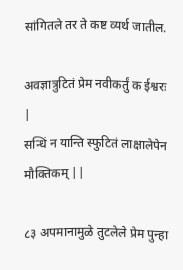सांगितले तर ते कष्ट व्यर्थ जातील.

अवज्ञात्रुटितं प्रेम नवीकर्तुं क ईश्वरः |
सन्धिं न यान्ति स्फुटितं लाक्षालेपेन मौक्तिकम् ||

८३ अपमानामुळे तुटलेले प्रेम पुन्हा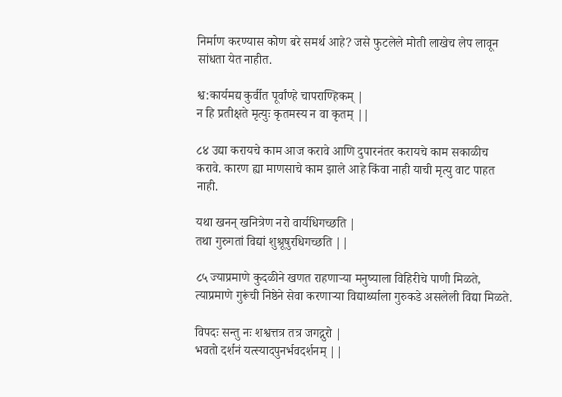निर्माण करण्यास कोण बरे समर्थ आहे? जसे फुटलेले मोती लाखेच लेप लावून सांधता येत नाहीत.

श्व:कार्यमद्य कुर्वीत पूर्वांण्हे चापराण्हिकम् |
न हि प्रतीक्षते मृत्युः कृतमस्य न वा कृतम् ||

८४ उद्या करायचे काम आज करावे आणि दुपारनंतर करायचे काम सकाळीच करावे. कारण ह्या माणसाचे काम झाले आहे किंवा नाही याची मृत्यु वाट पाहत नाही.

यथा खनन् खनित्रेण नरो वार्यधिगच्छति |
तथा गुरुगतां विद्यां शुश्रूषुरधिगच्छति ||

८५ ज्याप्रमाणे कुदळीने खणत राहणाऱ्या मनुष्याला विहिरीचे पाणी मिळते, त्याप्रमाणे गुरूंची निष्ठेने सेवा करणाऱ्या विद्यार्थ्याला गुरुकडे असलेली विद्या मिळते.

विपदः सन्तु नः शश्वत्तत्र तत्र जगद्गुरो |
भवतो दर्शनं यत्स्यादपुनर्भवदर्शनम् ||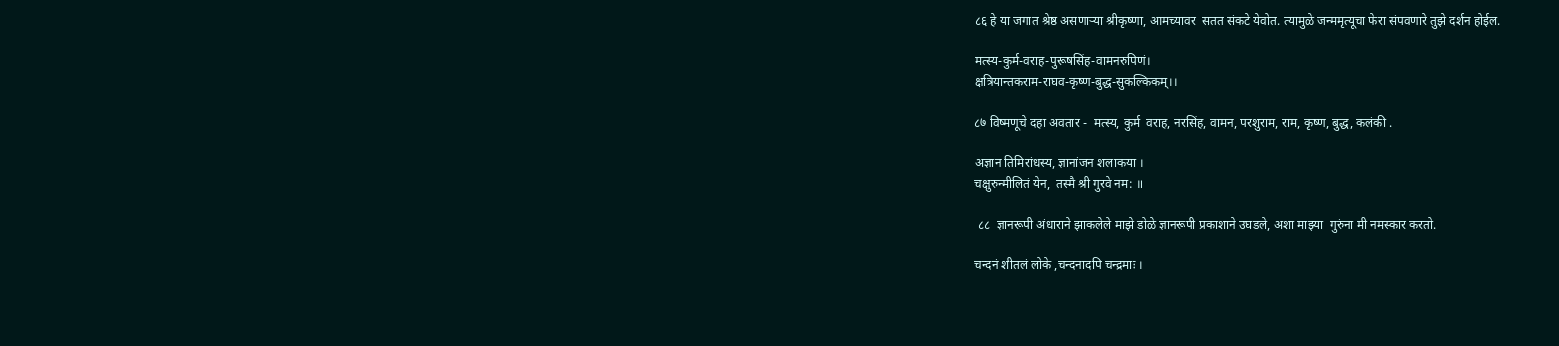८६ हे या जगात श्रेष्ठ असणाऱ्या श्रीकृष्णा, आमच्यावर  सतत संकटे येवोत. त्यामुळे जन्ममृत्यूचा फेरा संपवणारे तुझे दर्शन होईल.

मत्स्य-कुर्म-वराह-पुरूषसिंह-वामनरुपिणं।
क्षत्रियान्तकराम-राघव-कृष्ण-बुद्ध-सुकल्किकम्।।

८७ विष्मणूचे दहा अवतार -  मत्स्य, कुर्म  वराह, नरसिंह, वामन, परशुराम, राम, कृष्ण, बुद्ध, कलंकी .

अज्ञान तिमिरांधस्य, ज्ञानांजन शलाकया ।
चक्षुरुन्मीलितं येन,  तस्मै श्री गुरवे नम: ॥

 ८८  ज्ञानरूपी अंधाराने झाकलेले माझे डोळे ज्ञानरूपी प्रकाशाने उघडले, अशा माझ्या  गुरुंना मी नमस्कार करतो.

चन्दनं शीतलं लोके ,चन्दनादपि चन्द्रमाः ।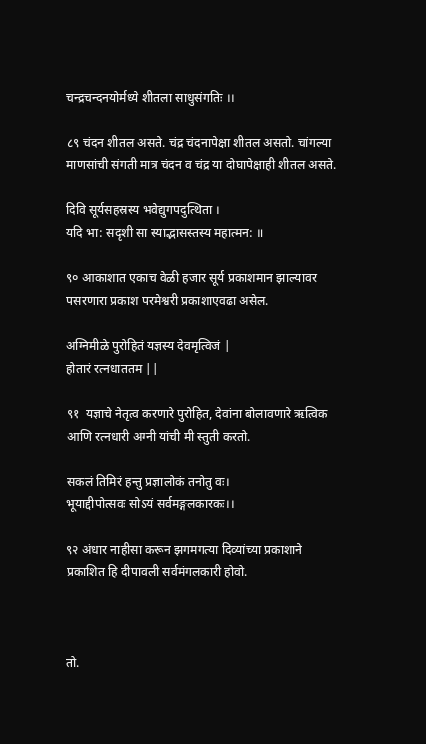चन्द्रचन्दनयोर्मध्ये शीतला साधुसंगतिः ।।

८९ चंदन शीतल असते. चंद्र चंदनापेक्षा शीतल असतो. चांगल्या माणसांची संगती मात्र चंदन व चंद्र या दोघापेक्षाही शीतल असते.

दिवि सूर्यसहस्रस्य भवेद्युगपदुत्थिता ।
यदि भा: सदृशी सा स्याद्भासस्तस्य महात्मन: ॥

९० आकाशात एकाच वेळी हजार सूर्य प्रकाशमान झाल्यावर पसरणारा प्रकाश परमेश्वरी प्रकाशाएवढा असेल.

अग्निमीळे पुरोहितं यज्ञस्य देवमृत्विजं |
होतारं रत्नधाततम ||

९१  यज्ञाचे नेतृत्व करणारे पुरोहित, देवांना बोलावणारे ऋत्विक आणि रत्नधारी अग्नी यांची मी स्तुती करतो.

सकलं तिमिरं हन्तु प्रज्ञालोकं तनोतु वः।
भूयाद्दीपोत्सवः सोऽयं सर्वमङ्गलकारकः।।

९२ अंधार नाहीसा करून झगमगत्या दिव्यांच्या प्रकाशाने प्रकाशित हि दीपावली सर्वमंगलकारी होवो.



तो.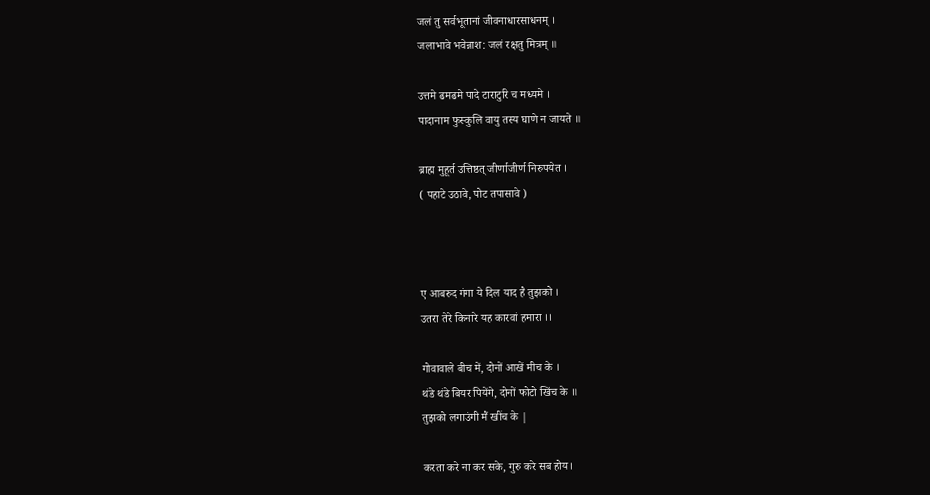जलं तु सर्वभूतानां जीवनाधारसाधनम् ।
जलाभावे भवेन्नाश: जलं रक्षतु मित्रम् ॥

उत्तमे ढमढमे पादे टाराटुरि च मध्यमे ।
पादानाम फुस्कुलि वायु तस्य घाणे न जायते ॥

ब्राह्म मुहूर्त उत्तिष्ठत् जीर्णाजीर्ण निरुपयेत ।
( पहाटे उठावे, पोट तपासावे )



ए आबरुद गंगा ये दिल याद है तुझको ।
उतरा तेरे किनारे यह कारवां हमारा ।।

गोवावाले बीच में, दोनों आखें मीच के ।
थंडे थंडे बियर पियेंगे, दोनों फोटो खिंच के ॥
तुझको लगाउंगी मैं खींच के |

करता करे ना कर सके, गुरु करे सब होय।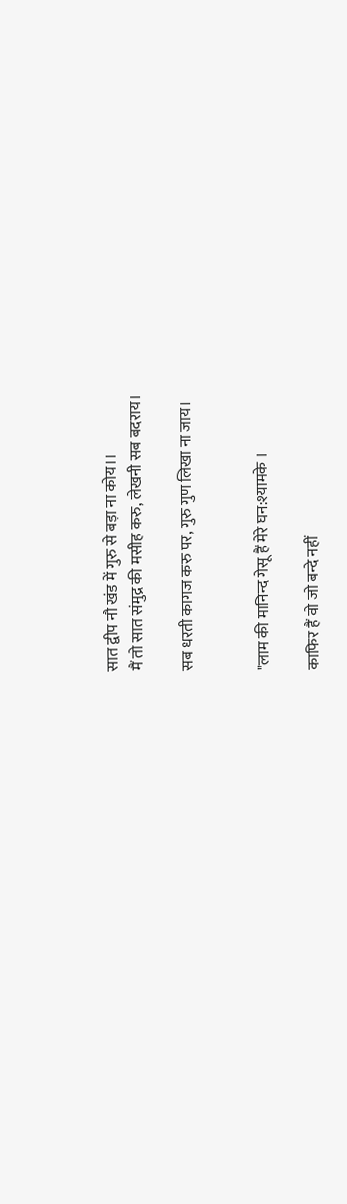सात द्वीप नौ खंड में गुरु से बड़ा ना कोय।।
मैं तो सात संमुद्र की मसीह करु, लेखनी सब बदराय।

सब धरती कागज करु पर, गुरु गुण लिखा ना जाय।


"लाम की मानिन्द गेसू हैं मेरे घन:श्यामके ।

काफिर हैं वो जो बन्दे नहीं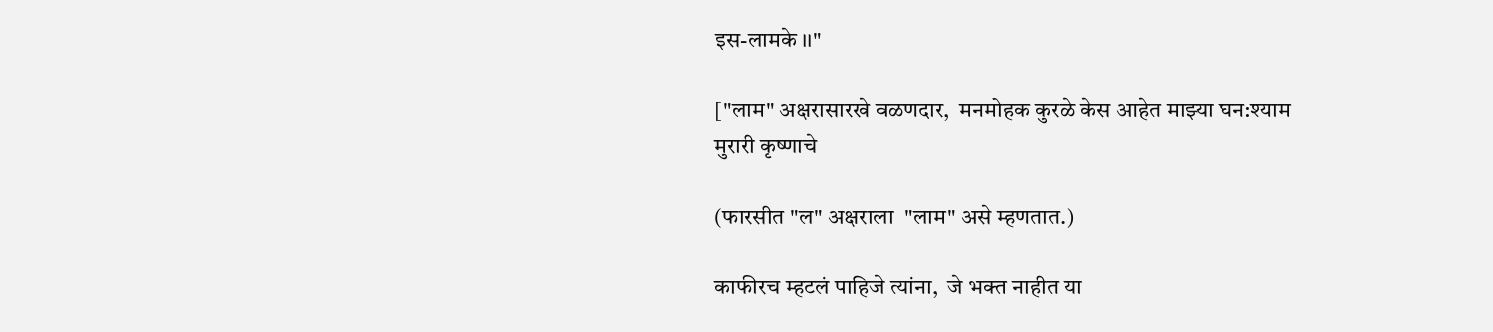इस-लामके ।।"

["लाम" अक्षरासारखे वळणदार,  मनमोहक कुरळे केस आहेत माझ्या घन:श्याम मुरारी कृष्णाचे

(फारसीत "ल" अक्षराला  "लाम" असे म्हणतात.)

काफीरच म्हटलं पाहिजे त्यांना,  जे भक्त नाहीत या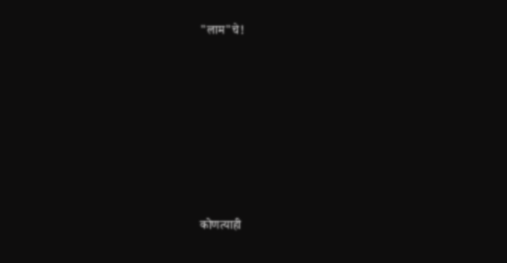"लाम"चे!












कोणत्याही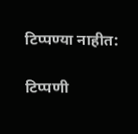टिप्पण्‍या नाहीत:

टिप्पणी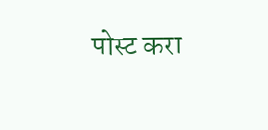पोस्ट करा